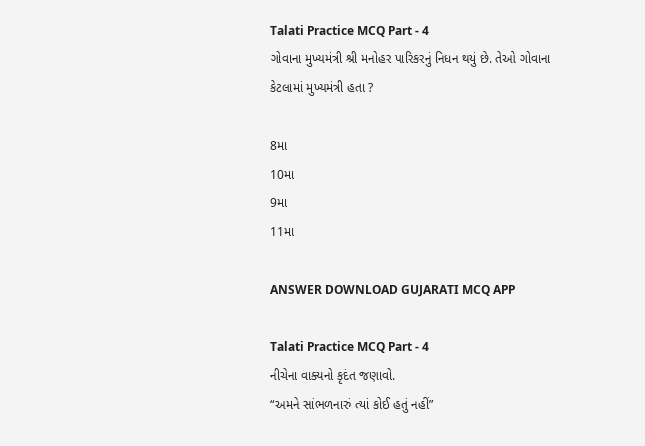Talati Practice MCQ Part - 4
ગોવાના મુખ્યમંત્રી શ્રી મનોહર પારિકરનું નિધન થયું છે. તેઓ ગોવાના કેટલામાં મુખ્યમંત્રી હતા ?

8મા
10મા
9મા
11મા

ANSWER DOWNLOAD GUJARATI MCQ APP

Talati Practice MCQ Part - 4
નીચેના વાક્યનો કૃદંત જણાવો.
“અમને સાંભળનારું ત્યાં કોઈ હતું નહીં”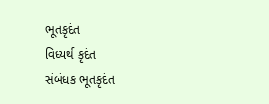ભૂતકૃદંત
વિધ્યર્થ કૃદંત
સંબંધક ભૂતકૃદંત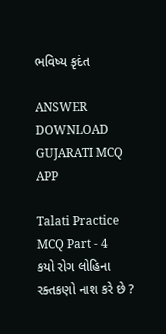ભવિષ્ય કૃદંત

ANSWER DOWNLOAD GUJARATI MCQ APP

Talati Practice MCQ Part - 4
કયો રોગ લોહિના રક્તકણો નાશ કરે છે ?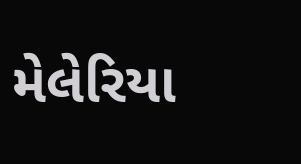મેલેરિયા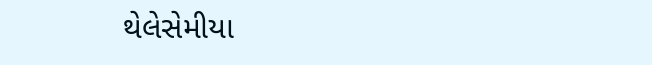થેલેસેમીયા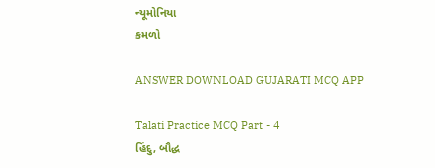ન્યૂમોનિયા
કમળો

ANSWER DOWNLOAD GUJARATI MCQ APP

Talati Practice MCQ Part - 4
હિંદુ, બૌદ્ધ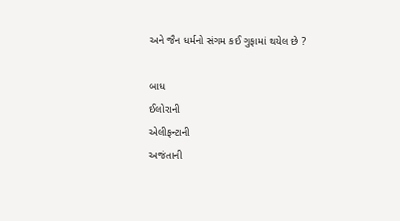અને જૈન ધર્મનો સંગમ કઈ ગુફામાં થયેલ છે ?

બાધ
ઈલોરાની
એલીફન્ટાની
અજંતાની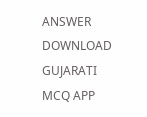ANSWER DOWNLOAD GUJARATI MCQ APP